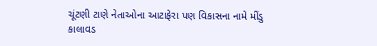ચૂંટણી ટાણે નેતાઓના આટાફેરા પણ વિકાસના નામે મીંડુ
કાલાવડ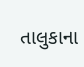તાલુકાના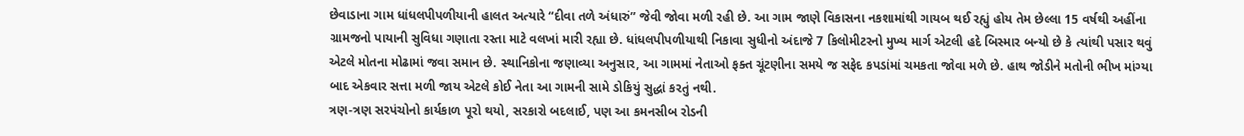છેવાડાના ગામ ધાંધલપીપળીયાની હાલત અત્યારે “દીવા તળે અંધારું” જેવી જોવા મળી રહી છે. આ ગામ જાણે વિકાસના નકશામાંથી ગાયબ થઈ રહ્યું હોય તેમ છેલ્લા 15 વર્ષથી અહીંના ગ્રામજનો પાયાની સુવિધા ગણાતા રસ્તા માટે વલખાં મારી રહ્યા છે. ધાંધલપીપળીયાથી નિકાવા સુધીનો અંદાજે 7 કિલોમીટરનો મુખ્ય માર્ગ એટલી હદે બિસ્માર બન્યો છે કે ત્યાંથી પસાર થવું એટલે મોતના મોઢામાં જવા સમાન છે. સ્થાનિકોના જણાવ્યા અનુસાર, આ ગામમાં નેતાઓ ફક્ત ચૂંટણીના સમયે જ સફેદ કપડાંમાં ચમકતા જોવા મળે છે. હાથ જોડીને મતોની ભીખ માંગ્યા બાદ એકવાર સત્તા મળી જાય એટલે કોઈ નેતા આ ગામની સામે ડોકિયું સુદ્ધાં કરતું નથી.
ત્રણ-ત્રણ સરપંચોનો કાર્યકાળ પૂરો થયો, સરકારો બદલાઈ, પણ આ કમનસીબ રોડની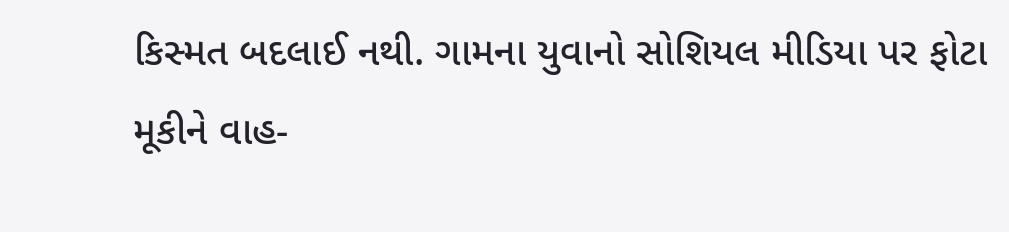કિસ્મત બદલાઈ નથી. ગામના યુવાનો સોશિયલ મીડિયા પર ફોટા મૂકીને વાહ-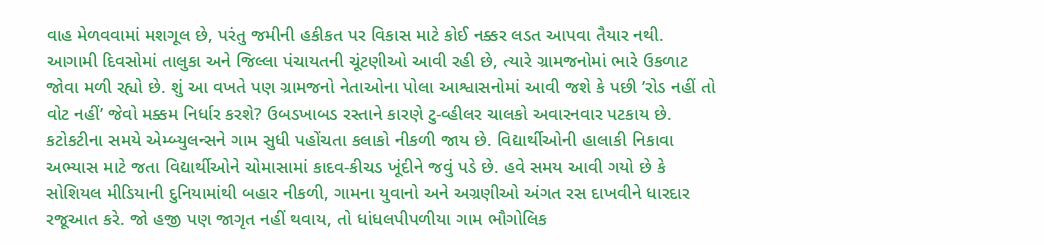વાહ મેળવવામાં મશગૂલ છે, પરંતુ જમીની હકીકત પર વિકાસ માટે કોઈ નક્કર લડત આપવા તૈયાર નથી. આગામી દિવસોમાં તાલુકા અને જિલ્લા પંચાયતની ચૂંટણીઓ આવી રહી છે, ત્યારે ગ્રામજનોમાં ભારે ઉકળાટ જોવા મળી રહ્યો છે. શું આ વખતે પણ ગ્રામજનો નેતાઓના પોલા આશ્વાસનોમાં આવી જશે કે પછી ’રોડ નહીં તો વોટ નહીં’ જેવો મક્કમ નિર્ધાર કરશે? ઉબડખાબડ રસ્તાને કારણે ટુ-વ્હીલર ચાલકો અવારનવાર પટકાય છે.
કટોકટીના સમયે એમ્બ્યુલન્સને ગામ સુધી પહોંચતા કલાકો નીકળી જાય છે. વિદ્યાર્થીઓની હાલાકી નિકાવા અભ્યાસ માટે જતા વિદ્યાર્થીઓને ચોમાસામાં કાદવ-કીચડ ખૂંદીને જવું પડે છે. હવે સમય આવી ગયો છે કે સોશિયલ મીડિયાની દુનિયામાંથી બહાર નીકળી, ગામના યુવાનો અને અગ્રણીઓ અંગત રસ દાખવીને ધારદાર રજૂઆત કરે. જો હજી પણ જાગૃત નહીં થવાય, તો ધાંધલપીપળીયા ગામ ભૌગોલિક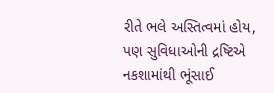રીતે ભલે અસ્તિત્વમાં હોય, પણ સુવિધાઓની દ્રષ્ટિએ નકશામાંથી ભૂંસાઈ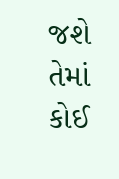જશે તેમાં કોઈ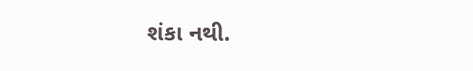શંકા નથી.